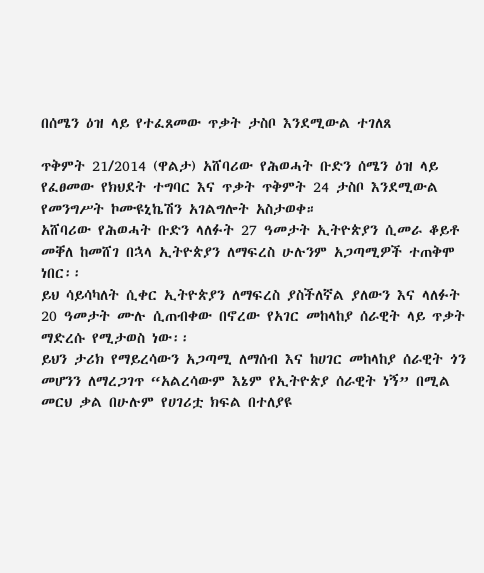በሰሜን ዕዝ ላይ የተፈጸመው ጥቃት ታስቦ እንደሚውል ተገለጸ

ጥቅምት 21/2014 (ዋልታ) አሸባሪው የሕወሓት ቡድን ሰሜን ዕዝ ላይ የፈፀመው የክህደት ተግባር እና ጥቃት ጥቅምት 24 ታስቦ እንደሚውል የመንግሥት ኮሙዩኒኬሽን አገልግሎት አስታወቀ።
አሸባሪው የሕወሓት ቡድን ላለፉት 27 ዓመታት ኢትዮጵያን ሲመራ ቆይቶ መቐለ ከመሸገ በኋላ ኢትዮጵያን ለማፍረስ ሁሉንም አጋጣሚዎች ተጠቅሞ ነበር፡፡
ይህ ሳይሳካለት ሲቀር ኢትዮጵያን ለማፍረስ ያስችለኛል ያለውን እና ላለፉት 20 ዓመታት ሙሉ ሲጠብቀው በኖረው የአገር መከላከያ ሰራዊት ላይ ጥቃት ማድረሱ የሚታወስ ነው፡፡
ይህን ታሪክ የማይረሳውን አጋጣሚ ለማሰብ እና ከሀገር መከላከያ ሰራዊት ጎን መሆንን ለማረጋገጥ “አልረሳውም እኔም የኢትዮጵያ ሰራዊት ነኝ” በሚል መርህ ቃል በሁሉም የሀገሪቷ ክፍል በተለያዩ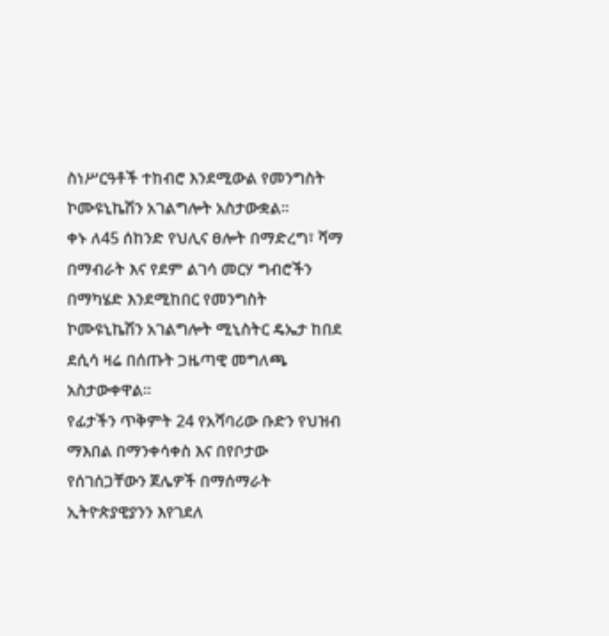ስነሥርዓቶች ተከብሮ እንደሚውል የመንግስት ኮሙዩኒኬሽን አገልግሎት አስታውቋል፡፡
ቀኑ ለ45 ሰከንድ የህሊና ፀሎት በማድረግ፣ ሻማ በማብራት እና የደም ልገሳ መርሃ ግብሮችን በማካሄድ እንደሚከበር የመንግስት ኮሙዩኒኬሽን አገልግሎት ሚኒስትር ዴኤታ ከበደ ደሲሳ ዛሬ በሰጡት ጋዜጣዊ መግለጫ አስታውቀዋል፡፡
የፊታችን ጥቅምት 24 የአሻባሪው ቡድን የህዝብ ማእበል በማንቀሳቀስ እና በየቦታው የሰገሰጋቸውን ጀሌዎች በማሰማራት ኢትዮጵያዊያንን እየገደለ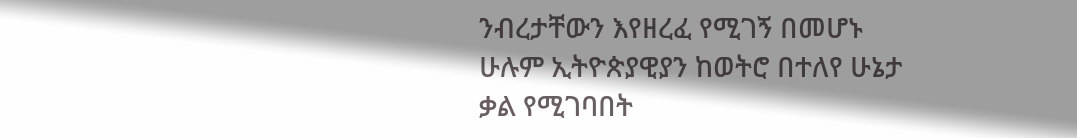ንብረታቸውን እየዘረፈ የሚገኝ በመሆኑ ሁሉም ኢትዮጵያዊያን ከወትሮ በተለየ ሁኔታ ቃል የሚገባበት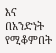እና በአንድነት የሚቆምበት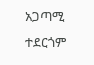አጋጣሚ ተደርጎም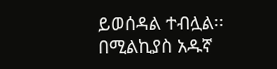ይወሰዳል ተብሏል፡፡
በሚልኪያስ አዱኛ